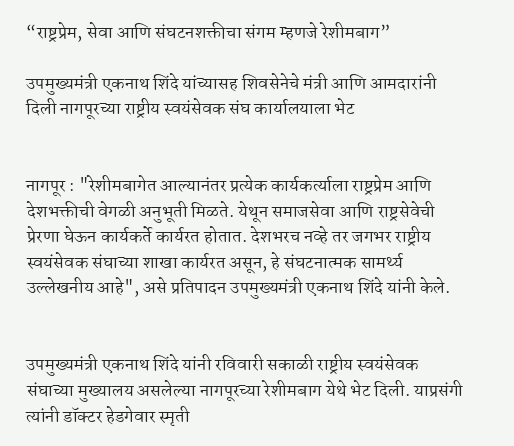“राष्ट्रप्रेम, सेवा आणि संघटनशक्तीचा संगम म्हणजे रेशीमबाग”

उपमुख्यमंत्री एकनाथ शिंदे यांच्यासह शिवसेनेचे मंत्री आणि आमदारांनी दिली नागपूरच्या राष्ट्रीय स्वयंसेवक संघ कार्यालयाला भेट


नागपूर : "रेशीमबागेत आल्यानंतर प्रत्येक कार्यकर्त्याला राष्ट्रप्रेम आणि देशभक्तीची वेगळी अनुभूती मिळते. येथून समाजसेवा आणि राष्ट्रसेवेची प्रेरणा घेऊन कार्यकर्ते कार्यरत होतात. देशभरच नव्हे तर जगभर राष्ट्रीय स्वयंसेवक संघाच्या शाखा कार्यरत असून, हे संघटनात्मक सामर्थ्य उल्लेखनीय आहे", असे प्रतिपादन उपमुख्यमंत्री एकनाथ शिंदे यांनी केले.


उपमुख्यमंत्री एकनाथ शिंदे यांनी रविवारी सकाळी राष्ट्रीय स्वयंसेवक संघाच्या मुख्यालय असलेल्या नागपूरच्या रेशीमबाग येथे भेट दिली. याप्रसंगी त्यांनी डॉक्टर हेडगेवार स्मृती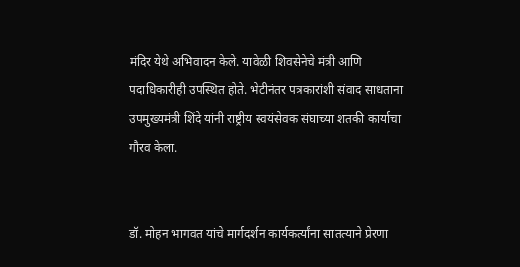मंदिर येथे अभिवादन केले. यावेळी शिवसेनेचे मंत्री आणि पदाधिकारीही उपस्थित होते. भेटीनंतर पत्रकारांशी संवाद साधताना उपमुख्यमंत्री शिंदे यांनी राष्ट्रीय स्वयंसेवक संघाच्या शतकी कार्याचा गौरव केला.


डॉ. मोहन भागवत यांचे मार्गदर्शन कार्यकर्त्यांना सातत्याने प्रेरणा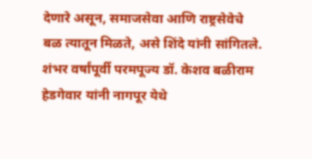देणारे असून, समाजसेवा आणि राष्ट्रसेवेचे बळ त्यातून मिळते, असे शिंदे यांनी सांगितले. शंभर वर्षांपूर्वी परमपूज्य डॉ. केशव बळीराम हेडगेवार यांनी नागपूर येथे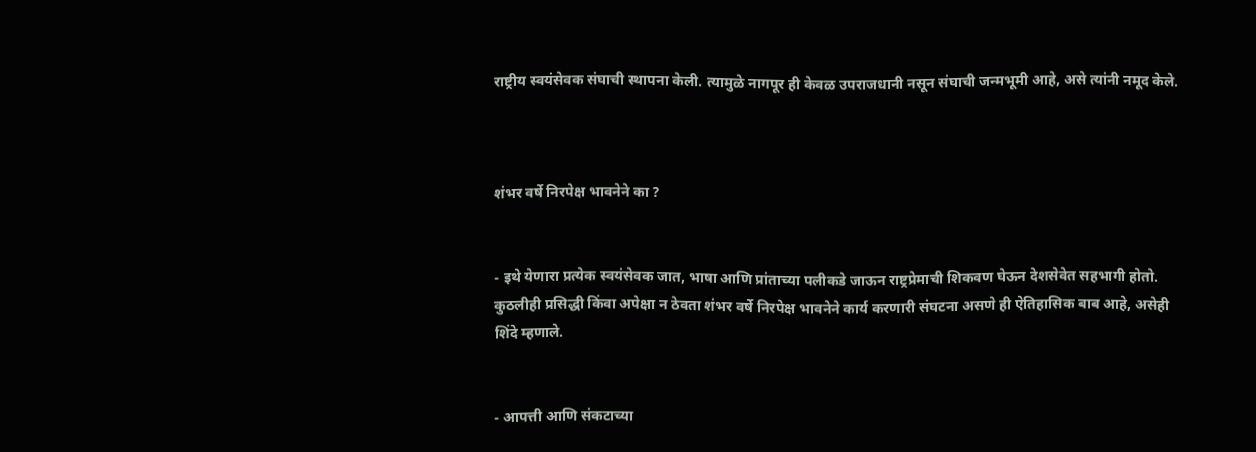राष्ट्रीय स्वयंसेवक संघाची स्थापना केली. त्यामुळे नागपूर ही केवळ उपराजधानी नसून संघाची जन्मभूमी आहे, असे त्यांनी नमूद केले.



शंभर वर्षे निरपेक्ष भावनेने का ?


- इथे येणारा प्रत्येक स्वयंसेवक जात, भाषा आणि प्रांताच्या पलीकडे जाऊन राष्ट्रप्रेमाची शिकवण घेऊन देशसेवेत सहभागी होतो. कुठलीही प्रसिद्धी किंवा अपेक्षा न ठेवता शंभर वर्षे निरपेक्ष भावनेने कार्य करणारी संघटना असणे ही ऐतिहासिक बाब आहे, असेही शिंदे म्हणाले.


- आपत्ती आणि संकटाच्या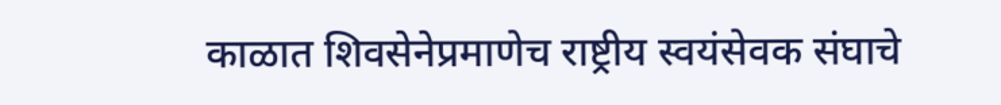काळात शिवसेनेप्रमाणेच राष्ट्रीय स्वयंसेवक संघाचे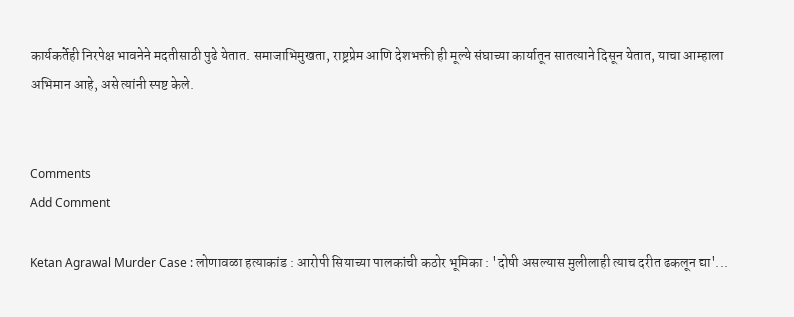कार्यकर्तेही निरपेक्ष भावनेने मदतीसाठी पुढे येतात. समाजाभिमुखता, राष्ट्रप्रेम आणि देशभक्ती ही मूल्ये संघाच्या कार्यातून सातत्याने दिसून येतात, याचा आम्हाला अभिमान आहे, असे त्यांनी स्पष्ट केले.


Comments
Add Comment

Ketan Agrawal Murder Case : लोणावळा हत्याकांड : आरोपी सियाच्या पालकांची कठोर भूमिका : 'दोषी असल्यास मुलीलाही त्याच दरीत ढकलून द्या'...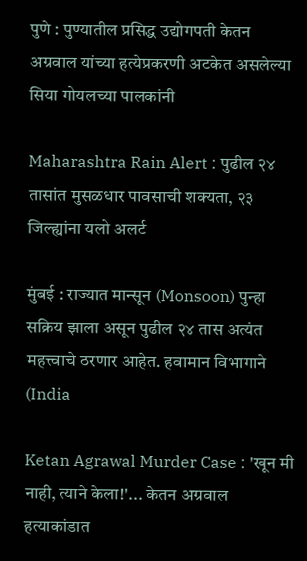पुणे : पुण्यातील प्रसिद्ध उद्योगपती केतन अग्रवाल यांच्या हत्येप्रकरणी अटकेत असलेल्या सिया गोयलच्या पालकांनी

Maharashtra Rain Alert : पुढील २४ तासांत मुसळधार पावसाची शक्यता, २३ जिल्ह्यांना यलो अलर्ट

मुंबई : राज्यात मान्सून (Monsoon) पुन्हा सक्रिय झाला असून पुढील २४ तास अत्यंत महत्त्वाचे ठरणार आहेत. हवामान विभागाने (India

Ketan Agrawal Murder Case : 'खून मी नाही, त्याने केला!'... केतन अग्रवाल हत्याकांडात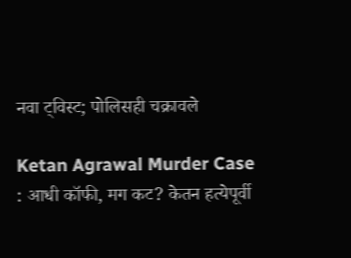नवा ट्विस्ट; पोलिसही चक्रावले

Ketan Agrawal Murder Case : आधी कॉफी, मग कट? केतन हत्येपूर्वी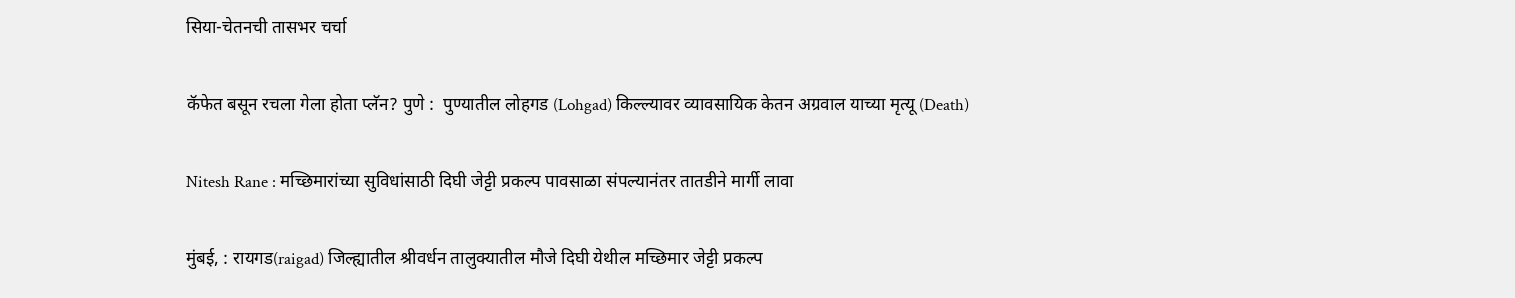सिया-चेतनची तासभर चर्चा

कॅफेत बसून रचला गेला होता प्लॅन? पुणे :  पुण्यातील लोहगड (Lohgad) किल्ल्यावर व्यावसायिक केतन अग्रवाल याच्या मृत्यू (Death)

Nitesh Rane : मच्छिमारांच्या सुविधांसाठी दिघी जेट्टी प्रकल्प पावसाळा संपल्यानंतर तातडीने मार्गी लावा

मुंबई, : रायगड(raigad) जिल्ह्यातील श्रीवर्धन तालुक्यातील मौजे दिघी येथील मच्छिमार जेट्टी प्रकल्प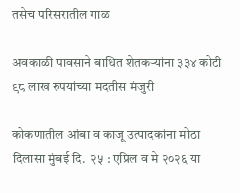तसेच परिसरातील गाळ

अवकाळी पावसाने बाधित शेतकऱ्यांना ३३४ कोटी ९८ लाख रुपयांच्या मदतीस मंजुरी

कोकणातील आंबा व काजू उत्पादकांना मोठा दिलासा मुंबई दि.  २५ : एप्रिल व मे २०२६ या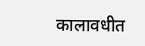कालावधीत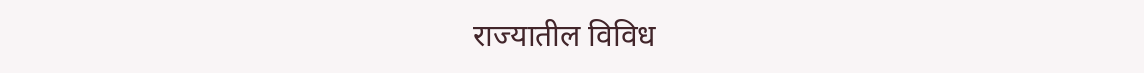राज्यातील विविध